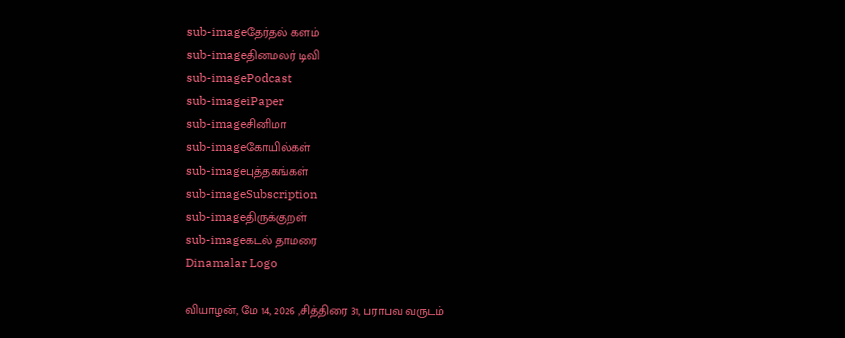sub-imageதேர்தல் களம்
sub-imageதினமலர் டிவி
sub-imagePodcast
sub-imageiPaper
sub-imageசினிமா
sub-imageகோயில்கள்
sub-imageபுத்தகங்கள்
sub-imageSubscription
sub-imageதிருக்குறள்
sub-imageகடல் தாமரை
Dinamalar Logo

வியாழன், மே 14, 2026 ,சித்திரை 31, பராபவ வருடம்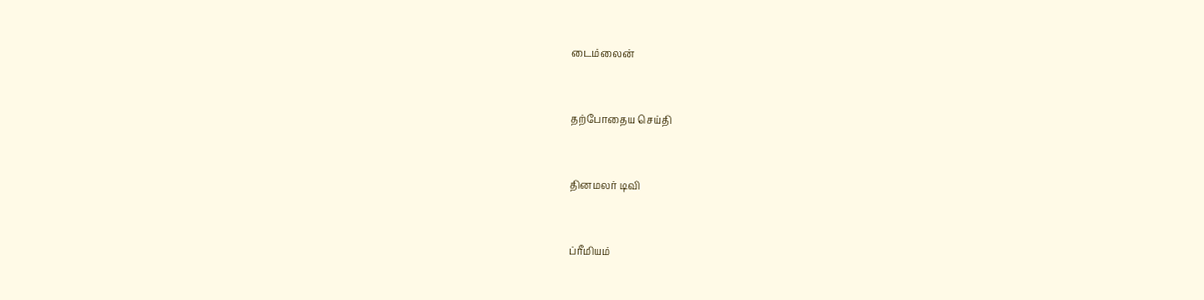டைம்லைன்


தற்போதைய செய்தி


தினமலர் டிவி


ப்ரீமியம்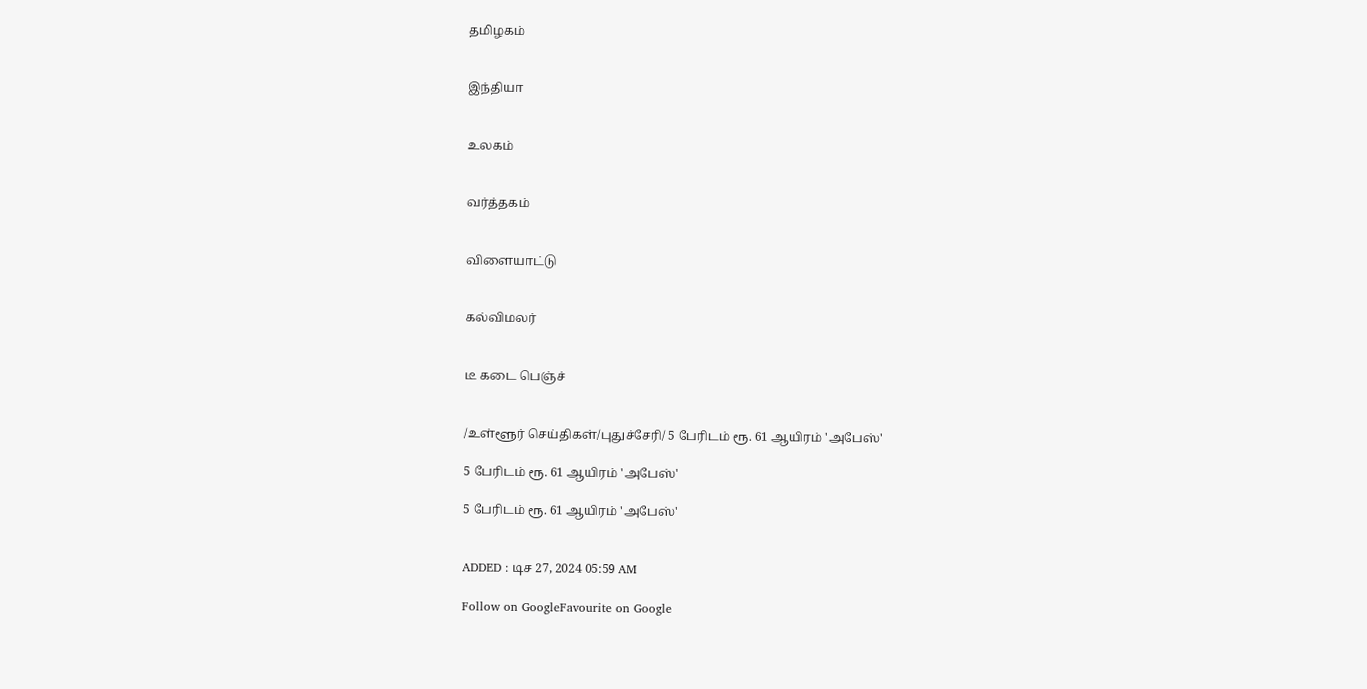தமிழகம்


இந்தியா


உலகம்


வர்த்தகம்


விளையாட்டு


கல்விமலர்


டீ கடை பெஞ்ச்


/உள்ளூர் செய்திகள்/புதுச்சேரி/ 5 பேரிடம் ரூ. 61 ஆயிரம் 'அபேஸ்'

5 பேரிடம் ரூ. 61 ஆயிரம் 'அபேஸ்'

5 பேரிடம் ரூ. 61 ஆயிரம் 'அபேஸ்'


ADDED : டிச 27, 2024 05:59 AM

Follow on GoogleFavourite on Google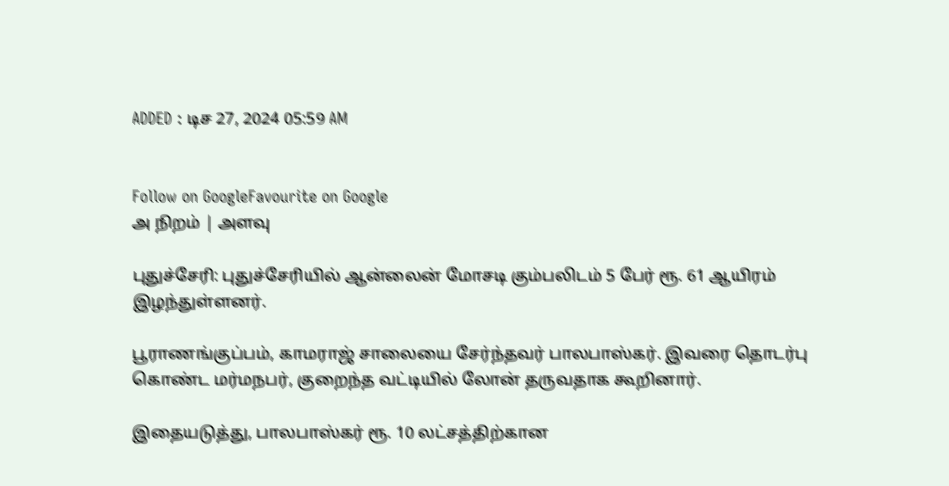ADDED : டிச 27, 2024 05:59 AM


Follow on GoogleFavourite on Google
அ நிறம் | அளவு

புதுச்சேரி: புதுச்சேரியில் ஆன்லைன் மோசடி கும்பலிடம் 5 பேர் ரூ. 61 ஆயிரம் இழந்துள்ளனர்.

பூராணங்குப்பம், காமராஜ் சாலையை சேர்ந்தவர் பாலபாஸ்கர். இவரை தொடர்பு கொண்ட மர்மநபர், குறைந்த வட்டியில் லோன் தருவதாக கூறினார்.

இதையடுத்து, பாலபாஸ்கர் ரூ. 10 லட்சத்திற்கான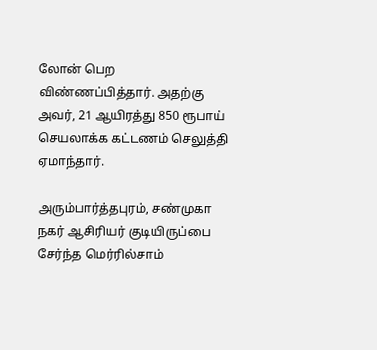லோன் பெற விண்ணப்பித்தார். அதற்கு அவர், 21 ஆயிரத்து 850 ரூபாய் செயலாக்க கட்டணம் செலுத்தி ஏமாந்தார்.

அரும்பார்த்தபுரம், சண்முகா நகர் ஆசிரியர் குடியிருப்பை சேர்ந்த மெர்ரில்சாம்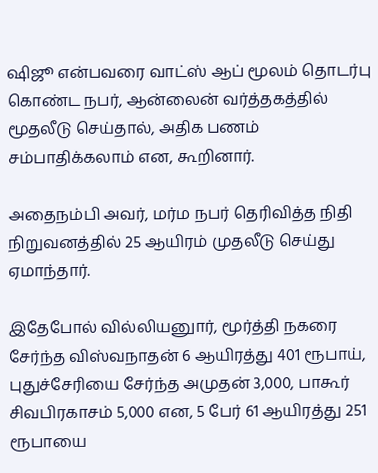ஷிஜூ என்பவரை வாட்ஸ் ஆப் மூலம் தொடர்பு கொண்ட நபர், ஆன்லைன் வர்த்தகத்தில் மூதலீடு செய்தால், அதிக பணம் சம்பாதிக்கலாம் என, கூறினார்.

அதைநம்பி அவர், மர்ம நபர் தெரிவித்த நிதி நிறுவனத்தில் 25 ஆயிரம் முதலீடு செய்து ஏமாந்தார்.

இதேபோல் வில்லியனுார், மூர்த்தி நகரை சேர்ந்த விஸ்வநாதன் 6 ஆயிரத்து 401 ரூபாய், புதுச்சேரியை சேர்ந்த அமுதன் 3,000, பாகூர் சிவபிரகாசம் 5,000 என, 5 பேர் 61 ஆயிரத்து 251 ரூபாயை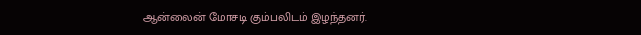ஆன்லைன் மோசடி கும்பலிடம் இழந்தனர்.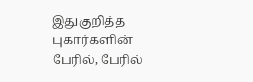இதுகுறித்த புகார்களின் பேரில், பேரில்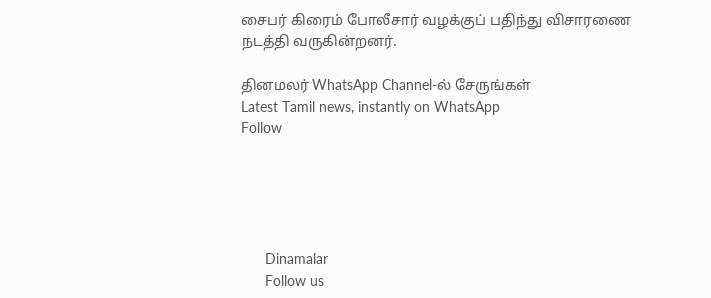சைபர் கிரைம் போலீசார் வழக்குப் பதிந்து விசாரணை நடத்தி வருகின்றனர்.

தினமலர் WhatsApp Channel-ல் சேருங்கள்
Latest Tamil news, instantly on WhatsApp
Follow





      Dinamalar
      Follow us